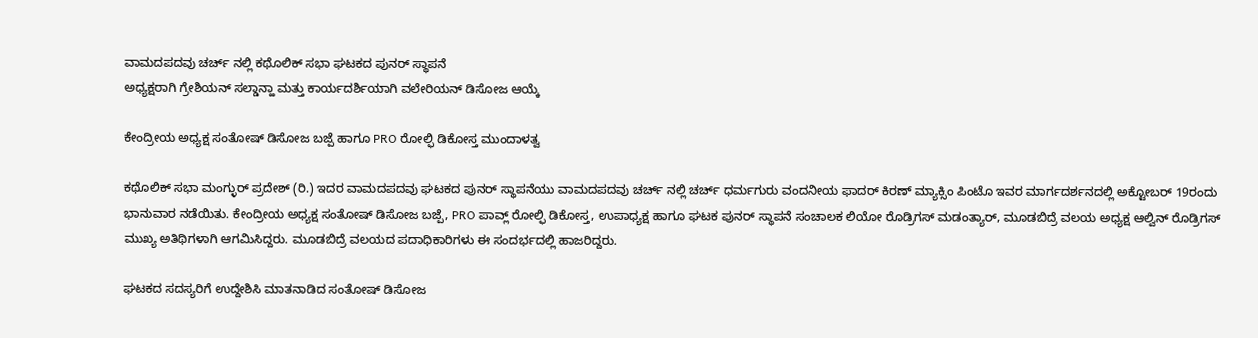ವಾಮದಪದವು ಚರ್ಚ್ ನಲ್ಲಿ ಕಥೊಲಿಕ್ ಸಭಾ ಘಟಕದ ಪುನರ್ ಸ್ಥಾಪನೆ
ಅಧ್ಯಕ್ಷರಾಗಿ ಗ್ರೇಶಿಯನ್ ಸಲ್ಡಾನ್ಹಾ ಮತ್ತು ಕಾರ್ಯದರ್ಶಿಯಾಗಿ ವಲೇರಿಯನ್ ಡಿಸೋಜ ಆಯ್ಕೆ

ಕೇಂದ್ರೀಯ ಅಧ್ಯಕ್ಷ ಸಂತೋಷ್ ಡಿಸೋಜ ಬಜ್ಪೆ ಹಾಗೂ PRO ರೋಲ್ಫಿ ಡಿಕೋಸ್ತ ಮುಂದಾಳತ್ವ

ಕಥೊಲಿಕ್ ಸಭಾ ಮಂಗ್ಳುರ್ ಪ್ರದೇಶ್ (ರಿ.) ಇದರ ವಾಮದಪದವು ಘಟಕದ ಪುನರ್ ಸ್ಥಾಪನೆಯು ವಾಮದಪದವು ಚರ್ಚ್ ನಲ್ಲಿ ಚರ್ಚ್ ಧರ್ಮಗುರು ವಂದನೀಯ ಫಾದರ್ ಕಿರಣ್ ಮ್ಯಾಕ್ಸಿಂ ಪಿಂಟೊ ಇವರ ಮಾರ್ಗದರ್ಶನದಲ್ಲಿ ಅಕ್ಟೋಬರ್ 19ರಂದು ಭಾನುವಾರ ನಡೆಯಿತು. ಕೇಂದ್ರೀಯ ಅಧ್ಯಕ್ಷ ಸಂತೋಷ್ ಡಿಸೋಜ ಬಜ್ಪೆ, PRO ಪಾವ್ಲ್ ರೋಲ್ಫಿ ಡಿಕೋಸ್ತ, ಉಪಾಧ್ಯಕ್ಷ ಹಾಗೂ ಘಟಕ ಪುನರ್ ಸ್ಥಾಪನೆ ಸಂಚಾಲಕ ಲಿಯೋ ರೊಡ್ರಿಗಸ್ ಮಡಂತ್ಯಾರ್, ಮೂಡಬಿದ್ರೆ ವಲಯ ಅಧ್ಯಕ್ಷ ಆಲ್ವಿನ್ ರೊಡ್ರಿಗಸ್ ಮುಖ್ಯ ಅತಿಥಿಗಳಾಗಿ ಆಗಮಿಸಿದ್ದರು. ಮೂಡಬಿದ್ರೆ ವಲಯದ ಪದಾಧಿಕಾರಿಗಳು ಈ ಸಂದರ್ಭದಲ್ಲಿ ಹಾಜರಿದ್ದರು.

ಘಟಕದ ಸದಸ್ಯರಿಗೆ ಉದ್ದೇಶಿಸಿ ಮಾತನಾಡಿದ ಸಂತೋಷ್ ಡಿಸೋಜ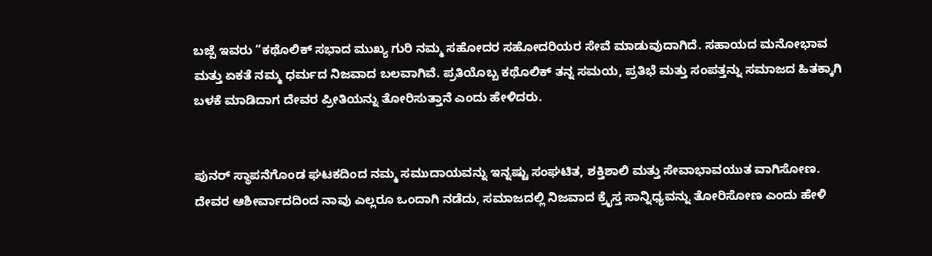ಬಜ್ಪೆ ಇವರು “ಕಥೊಲಿಕ್ ಸಭಾದ ಮುಖ್ಯ ಗುರಿ ನಮ್ಮ ಸಹೋದರ ಸಹೋದರಿಯರ ಸೇವೆ ಮಾಡುವುದಾಗಿದೆ. ಸಹಾಯದ ಮನೋಭಾವ ಮತ್ತು ಏಕತೆ ನಮ್ಮ ಧರ್ಮದ ನಿಜವಾದ ಬಲವಾಗಿವೆ. ಪ್ರತಿಯೊಬ್ಬ ಕಥೊಲಿಕ್ ತನ್ನ ಸಮಯ, ಪ್ರತಿಭೆ ಮತ್ತು ಸಂಪತ್ತನ್ನು ಸಮಾಜದ ಹಿತಕ್ಕಾಗಿ ಬಳಕೆ ಮಾಡಿದಾಗ ದೇವರ ಪ್ರೀತಿಯನ್ನು ತೋರಿಸುತ್ತಾನೆ ಎಂದು ಹೇಳಿದರು.


ಪುನರ್ ಸ್ಥಾಪನೆಗೊಂಡ ಘಟಕದಿಂದ ನಮ್ಮ ಸಮುದಾಯವನ್ನು ಇನ್ನಷ್ಟು ಸಂಘಟಿತ, ಶಕ್ತಿಶಾಲಿ ಮತ್ತು ಸೇವಾಭಾವಯುತ ವಾಗಿಸೋಣ. ದೇವರ ಆಶೀರ್ವಾದದಿಂದ ನಾವು ಎಲ್ಲರೂ ಒಂದಾಗಿ ನಡೆದು, ಸಮಾಜದಲ್ಲಿ ನಿಜವಾದ ಕ್ರೈಸ್ತ ಸಾನ್ನಿಧ್ಯವನ್ನು ತೋರಿಸೋಣ ಎಂದು ಹೇಳಿ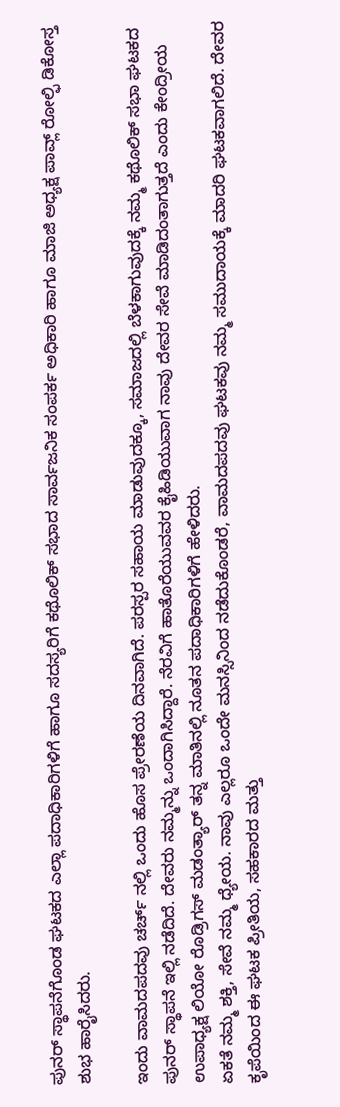ಪುನರ್ ಸ್ಥಾಪನೆಗೊಂಡ ಘಟಕದ ಎಲ್ಲಾ ಪದಾಧಿಕಾರಿಗಳಿಗೆ ಹಾಗೂ ಸದಸ್ಯರಿಗೆ ಕಥೊಲಿಕ್ ಸಭಾದ ಸಾರ್ವಜನಿಕ ಸಂಪರ್ಕ ಅಧಿಕಾರಿ ಹಾಗೂ ಮಾಜಿ ಅಧ್ಯಕ್ಷ ಪಾವ್ಲ್ ರೋಲ್ಫಿ ಡಿಕೋಸ್ತ ಶುಭ ಹಾರೈಸಿದರು.

ಇಂದು ವಾಮದಪದವು ಚರ್ಚ್ ನಲ್ಲಿ ಒಂದು ಹೊಸ ಪ್ರೇರಣೆಯ ದಿನವಾಗಿದೆ. ಪರಸ್ಪರ ಸಹಾಯ ಮಾಡುವುದಕ್ಕೂ, ಸಮಾಜದಲ್ಲಿ ಬೆಳಕಾಗುವುದಕ್ಕೆ ನಮ್ಮ ಕಥೊಲಿಕ್ ಸಭಾ ಘಟಕದ ಪುನರ್ ಸ್ಥಾಪನೆ ಇಲ್ಲಿ ನಡೆದಿದೆ. ದೇವರು ನಮ್ಮನ್ನು ಒಂದಾಗಿಸಿದ್ದಾರೆ. ನೆರವಿಗೆ ಹಾತೊರೆಯುವವರ ಕೈಹಿಡಿಯುವಾಗ ನಾವು ದೇವರ ಸೇವೆ ಮಾಡಿದಂತಾಗುತ್ತದೆ ಎಂದು ಕೇಂದ್ರೀಯ ಉಪಾಧ್ಯಕ್ಷ ಲಿಯೋ ರೊಡ್ರಿಗಸ್ ಮಡಂತ್ಯಾರ್ ತನ್ನ ಮಾತಿನಲ್ಲಿ ನೂತನ ಪದಾಧಿಕಾರಿಗಳಿಗೆ ಹೇಳಿದರು.
ಏಕತೆ ನಮ್ಮ ಶಕ್ತಿ, ಸೇವೆ ನಮ್ಮ ಧ್ಯೇಯ. ನಾವು ಎಲ್ಲರೂ ಒಂದೇ ಮನಸ್ಸಿನಿಂದ ನಡೆದುಕೊಂಡರೆ, ವಾಮದಪದವು ಘಟಕವು ನಮ್ಮ ಸಮುದಾಯಕ್ಕೆ ಮಾದರಿ ಘಟಕವಾಗಲಿದೆ. ದೇವರ ಕೃಪೆಯಿಂದ ಈ ಘಟಕ ಪ್ರೀತಿಯ, ಸಹಕಾರದ ಮತ್ತು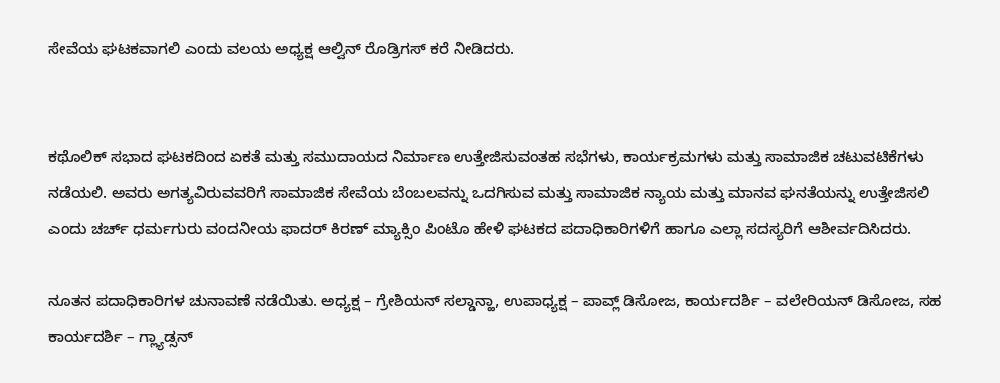ಸೇವೆಯ ಘಟಕವಾಗಲಿ ಎಂದು ವಲಯ ಅಧ್ಯಕ್ಷ ಆಲ್ವಿನ್ ರೊಡ್ರಿಗಸ್ ಕರೆ ನೀಡಿದರು.


ಕಥೊಲಿಕ್ ಸಭಾದ ಘಟಕದಿಂದ ಏಕತೆ ಮತ್ತು ಸಮುದಾಯದ ನಿರ್ಮಾಣ ಉತ್ತೇಜಿಸುವಂತಹ ಸಭೆಗಳು, ಕಾರ್ಯಕ್ರಮಗಳು ಮತ್ತು ಸಾಮಾಜಿಕ ಚಟುವಟಿಕೆಗಳು ನಡೆಯಲಿ. ಅವರು ಅಗತ್ಯವಿರುವವರಿಗೆ ಸಾಮಾಜಿಕ ಸೇವೆಯ ಬೆಂಬಲವನ್ನು ಒದಗಿಸುವ ಮತ್ತು ಸಾಮಾಜಿಕ ನ್ಯಾಯ ಮತ್ತು ಮಾನವ ಘನತೆಯನ್ನು ಉತ್ತೇಜಿಸಲಿ ಎಂದು ಚರ್ಚ್ ಧರ್ಮಗುರು ವಂದನೀಯ ಫಾದರ್ ಕಿರಣ್ ಮ್ಯಾಕ್ಸಿಂ ಪಿಂಟೊ ಹೇಳಿ ಘಟಕದ ಪದಾಧಿಕಾರಿಗಳಿಗೆ ಹಾಗೂ ಎಲ್ಲಾ ಸದಸ್ಯರಿಗೆ ಆಶೀರ್ವದಿಸಿದರು.

ನೂತನ ಪದಾಧಿಕಾರಿಗಳ ಚುನಾವಣೆ ನಡೆಯಿತು. ಅಧ್ಯಕ್ಷ – ಗ್ರೇಶಿಯನ್ ಸಲ್ಡಾನ್ಹಾ, ಉಪಾಧ್ಯಕ್ಷ – ಪಾವ್ಲ್ ಡಿಸೋಜ, ಕಾರ್ಯದರ್ಶಿ – ವಲೇರಿಯನ್ ಡಿಸೋಜ, ಸಹ ಕಾರ್ಯದರ್ಶಿ – ಗ್ಲ್ಯಾಡ್ಸನ್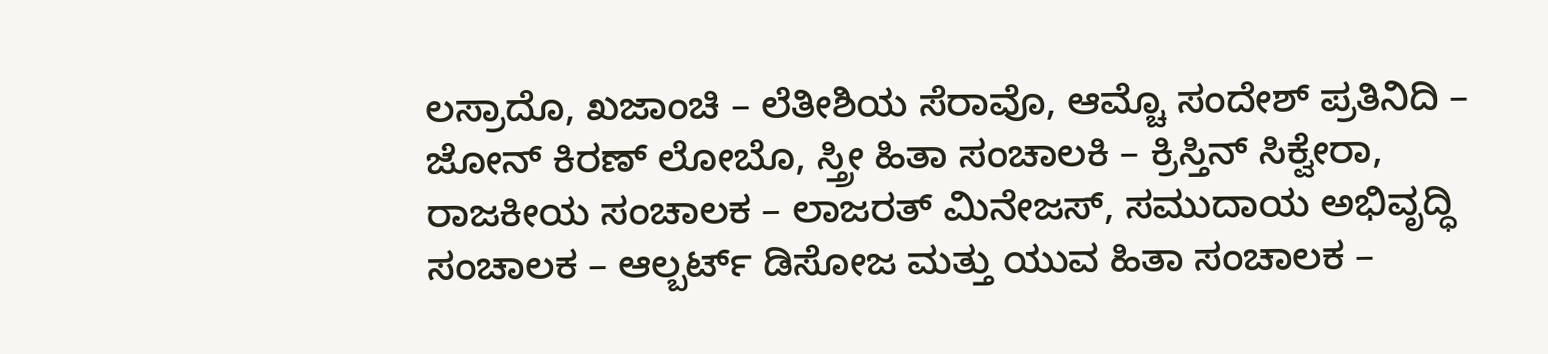ಲಸ್ರಾದೊ, ಖಜಾಂಚಿ – ಲೆತೀಶಿಯ ಸೆರಾವೊ, ಆಮ್ಚೊ ಸಂದೇಶ್ ಪ್ರತಿನಿದಿ – ಜೋನ್ ಕಿರಣ್ ಲೋಬೊ, ಸ್ತ್ರೀ ಹಿತಾ ಸಂಚಾಲಕಿ – ಕ್ರಿಸ್ತಿನ್ ಸಿಕ್ವೇರಾ, ರಾಜಕೀಯ ಸಂಚಾಲಕ – ಲಾಜರತ್ ಮಿನೇಜಸ್, ಸಮುದಾಯ ಅಭಿವೃದ್ಧಿ ಸಂಚಾಲಕ – ಆಲ್ಬರ್ಟ್ ಡಿಸೋಜ ಮತ್ತು ಯುವ ಹಿತಾ ಸಂಚಾಲಕ –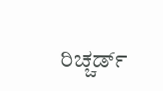ರಿಚ್ಚರ್ಡ್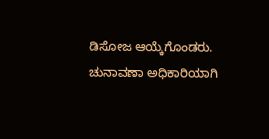ಡಿಸೋಜ ಆಯ್ಕೆಗೊಂಡರು. ಚುನಾವಣಾ ಅಧಿಕಾರಿಯಾಗಿ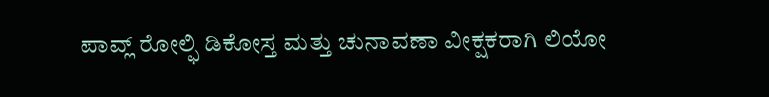ಪಾವ್ಲ್ ರೋಲ್ಫಿ ಡಿಕೋಸ್ತ ಮತ್ತು ಚುನಾವಣಾ ವೀಕ್ಷಕರಾಗಿ ಲಿಯೋ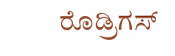ರೊಡ್ರಿಗಸ್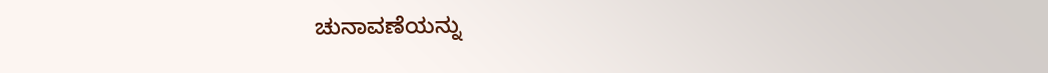ಚುನಾವಣೆಯನ್ನು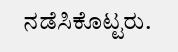ನಡೆಸಿಕೊಟ್ಟರು.